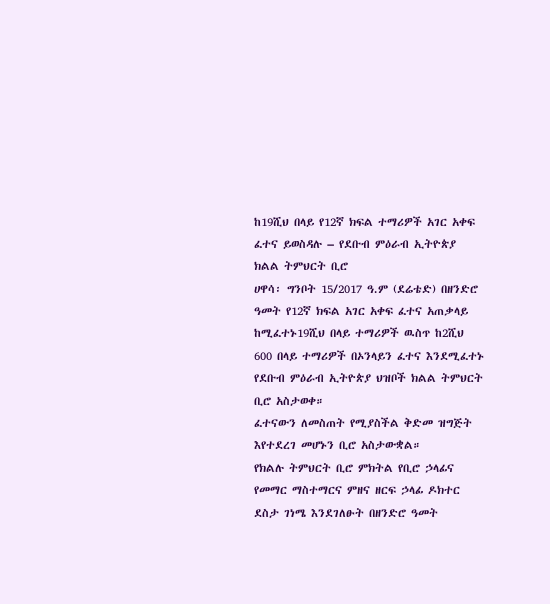ከ19ሺህ በላይ የ12ኛ ክፍል ተማሪዎች አገር አቀፍ ፈተና ይወስዳሉ – የደቡብ ምዕራብ ኢትዮጵያ ክልል ትምህርት ቢሮ
ሀዋሳ፡ ግንቦት 15/2017 ዓ.ም (ደሬቴድ) በዘንድሮ ዓመት የ12ኛ ክፍል አገር አቀፍ ፈተና አጠቃላይ ከሚፈተኑ19ሺህ በላይ ተማሪዎች ዉስጥ ከ2ሺህ 600 በላይ ተማሪዎች በኦንላይን ፈተና እንደሚፈተኑ የደቡብ ምዕራብ ኢትዮጵያ ህዝቦች ክልል ትምህርት ቢሮ አስታወቀ።
ፈተናውን ለመስጠት የሚያስችል ቅድመ ዝግጅት እየተደረገ መሆኑን ቢሮ አስታውቋል።
የክልሉ ትምህርት ቢሮ ምክትል የቢሮ ኃላፊና የመማር ማስተማርና ምዘና ዘርፍ ኃላፊ ዶክተር ደስታ ገነሜ እንደገለፁት በዘንድሮ ዓመት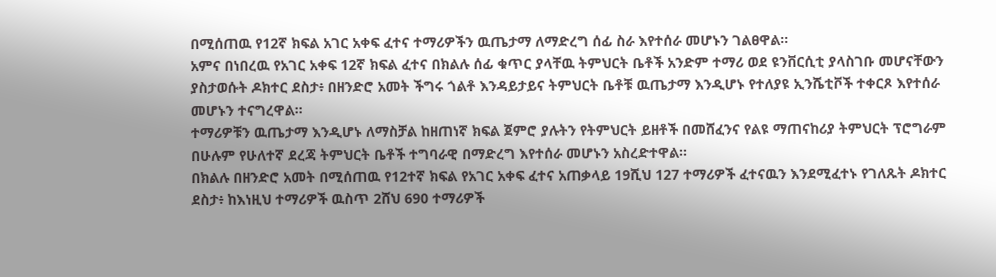በሚሰጠዉ የ12ኛ ክፍል አገር አቀፍ ፈተና ተማሪዎችን ዉጤታማ ለማድረግ ሰፊ ስራ እየተሰራ መሆኑን ገልፀዋል።
አምና በነበረዉ የአገር አቀፍ 12ኛ ክፍል ፈተና በክልሉ ሰፊ ቁጥር ያላቸዉ ትምህርት ቤቶች አንድም ተማሪ ወደ ዩንቨርሲቲ ያላስገቡ መሆናቸውን ያስታወሱት ዶክተር ደስታ፥ በዘንድሮ አመት ችግሩ ጎልቶ እንዳይታይና ትምህርት ቤቶቹ ዉጤታማ እንዲሆኑ የተለያዩ ኢንሼቲቮች ተቀርጾ እየተሰራ መሆኑን ተናግረዋል።
ተማሪዎቹን ዉጤታማ እንዲሆኑ ለማስቻል ከዘጠነኛ ክፍል ጀምሮ ያሉትን የትምህርት ይዘቶች በመሸፈንና የልዩ ማጠናከሪያ ትምህርት ፕሮግራም በሁሉም የሁለተኛ ደረጃ ትምህርት ቤቶች ተግባራዊ በማድረግ እየተሰራ መሆኑን አስረድተዋል፡፡
በክልሉ በዘንድሮ አመት በሚሰጠዉ የ12ተኛ ክፍል የአገር አቀፍ ፈተና አጠቃላይ 19ሺህ 127 ተማሪዎች ፈተናዉን እንደሚፈተኑ የገለጹት ዶክተር ደስታ፥ ከእነዚህ ተማሪዎች ዉስጥ 2ሸህ 690 ተማሪዎች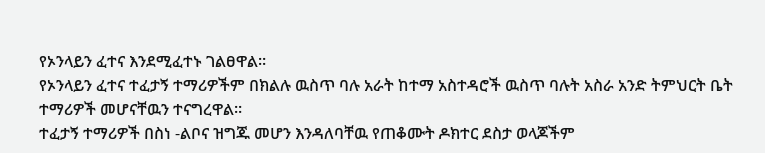የኦንላይን ፈተና እንደሚፈተኑ ገልፀዋል።
የኦንላይን ፈተና ተፈታኝ ተማሪዎችም በክልሉ ዉስጥ ባሉ አራት ከተማ አስተዳሮች ዉስጥ ባሉት አስራ አንድ ትምህርት ቤት ተማሪዎች መሆናቸዉን ተናግረዋል።
ተፈታኝ ተማሪዎች በስነ -ልቦና ዝግጁ መሆን እንዳለባቸዉ የጠቆሙት ዶክተር ደስታ ወላጆችም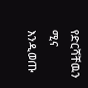የድርሻቸዉን ሚና እንዲወጡ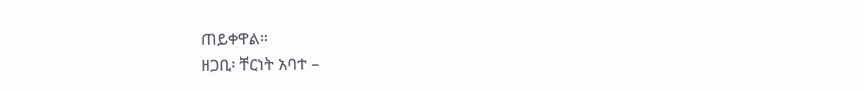ጠይቀዋል።
ዘጋቢ፡ ቸርነት አባተ –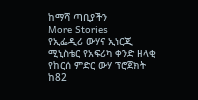ከማሻ ጣቢያችን
More Stories
የኢፌዲሪ ውሃና ኢነርጂ ሚኒስቴር የአፍሪካ ቀንድ ዘላቂ የከርሰ ምድር ውሃ ፕሮጀክት ከ82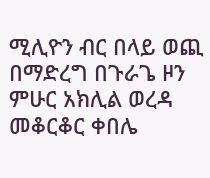ሚሊዮን ብር በላይ ወጪ በማድረግ በጉራጌ ዞን ምሁር አክሊል ወረዳ መቆርቆር ቀበሌ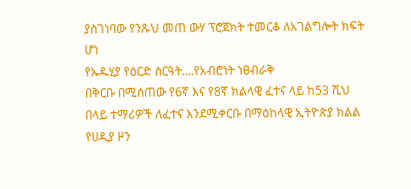ያስገነባው የንጹህ መጠ ውሃ ፕሮጀክት ተመርቆ ለአገልግሎት ክፍት ሆነ
የኡዱሂያ የዕርድ ስርዓት….የአብሮነት ነፀብራቅ
በቅርቡ በሚሰጠው የ6ኛ እና የ8ኛ ክልላዊ ፈተና ላይ ከ53 ሺህ በላይ ተማሪዎች ለፈተና እንደሚቀርቡ በማዕከላዊ ኢትዮጵያ ክልል የሀዲያ ዞን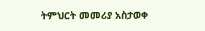ትምህርት መመሪያ አስታወቀ